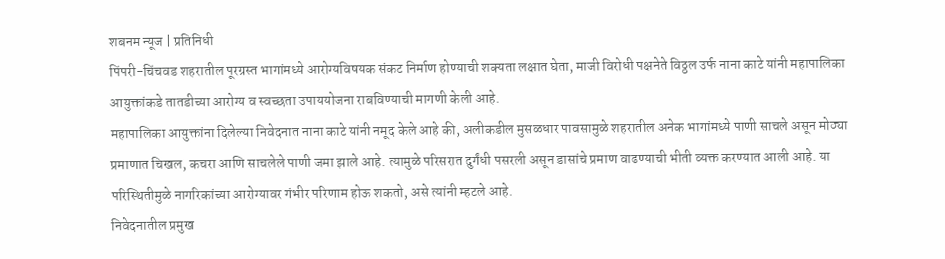शबनम न्यूज | प्रतिनिधी
पिंपरी-चिंचवड शहरातील पूरग्रस्त भागांमध्ये आरोग्यविषयक संकट निर्माण होण्याची शक्यता लक्षात घेता, माजी विरोधी पक्षनेते विठ्ठल उर्फ नाना काटे यांनी महापालिका आयुक्तांकडे तातडीच्या आरोग्य व स्वच्छता उपाययोजना राबविण्याची मागणी केली आहे.
महापालिका आयुक्तांना दिलेल्या निवेदनात नाना काटे यांनी नमूद केले आहे की, अलीकडील मुसळधार पावसामुळे शहरातील अनेक भागांमध्ये पाणी साचले असून मोठ्या प्रमाणात चिखल, कचरा आणि साचलेले पाणी जमा झाले आहे. त्यामुळे परिसरात दुर्गंधी पसरली असून डासांचे प्रमाण वाढण्याची भीती व्यक्त करण्यात आली आहे. या परिस्थितीमुळे नागरिकांच्या आरोग्यावर गंभीर परिणाम होऊ शकतो, असे त्यांनी म्हटले आहे.
निवेदनातील प्रमुख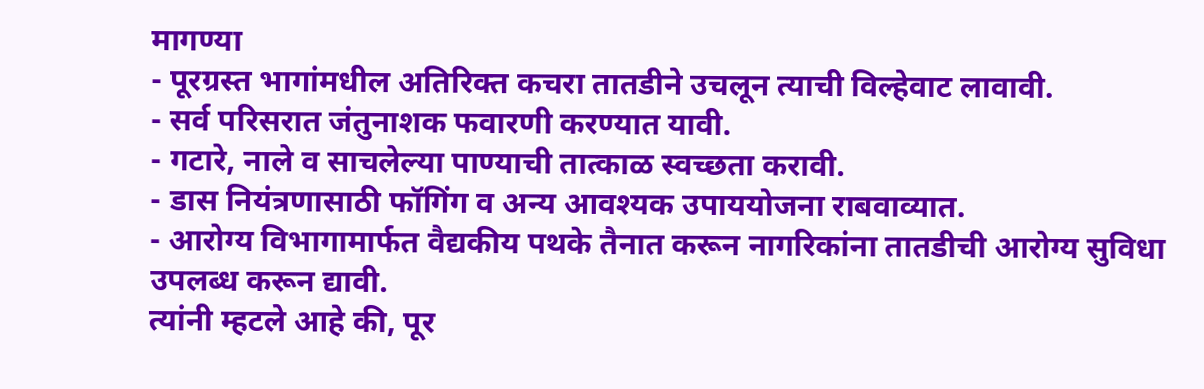मागण्या
- पूरग्रस्त भागांमधील अतिरिक्त कचरा तातडीने उचलून त्याची विल्हेवाट लावावी.
- सर्व परिसरात जंतुनाशक फवारणी करण्यात यावी.
- गटारे, नाले व साचलेल्या पाण्याची तात्काळ स्वच्छता करावी.
- डास नियंत्रणासाठी फॉगिंग व अन्य आवश्यक उपाययोजना राबवाव्यात.
- आरोग्य विभागामार्फत वैद्यकीय पथके तैनात करून नागरिकांना तातडीची आरोग्य सुविधा उपलब्ध करून द्यावी.
त्यांनी म्हटले आहे की, पूर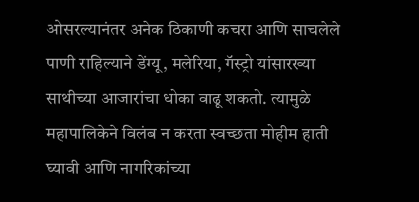ओसरल्यानंतर अनेक ठिकाणी कचरा आणि साचलेले पाणी राहिल्याने डेंग्यू, मलेरिया, गॅस्ट्रो यांसारख्या साथीच्या आजारांचा धोका वाढू शकतो. त्यामुळे महापालिकेने विलंब न करता स्वच्छता मोहीम हाती घ्यावी आणि नागरिकांच्या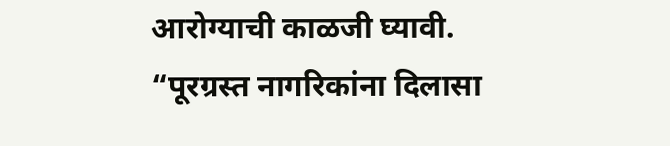आरोग्याची काळजी घ्यावी.
“पूरग्रस्त नागरिकांना दिलासा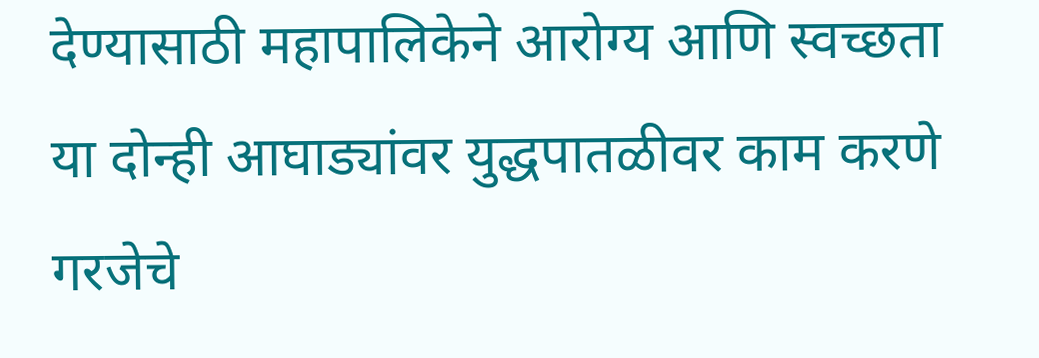देण्यासाठी महापालिकेने आरोग्य आणि स्वच्छता या दोन्ही आघाड्यांवर युद्धपातळीवर काम करणे गरजेचे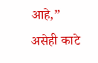आहे,” असेही काटे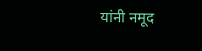यांनी नमूद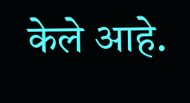केले आहे.